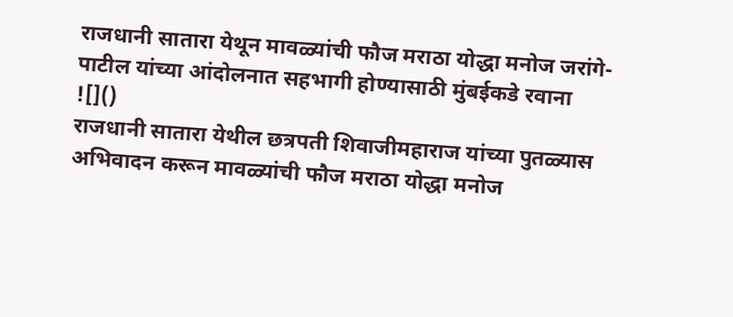राजधानी सातारा येथून मावळ्यांची फौज मराठा योद्धा मनोज जरांगे-पाटील यांच्या आंदोलनात सहभागी होण्यासाठी मुंबईकडे रवाना
![]()
राजधानी सातारा येथील छत्रपती शिवाजीमहाराज यांच्या पुतळ्यास अभिवादन करून मावळ्यांची फौज मराठा योद्धा मनोज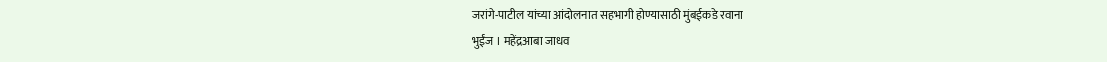जरांगे-पाटील यांच्या आंदोलनात सहभागी होण्यासाठी मुंबईकडे रवाना
भुईंज । महेंद्रआबा जाधव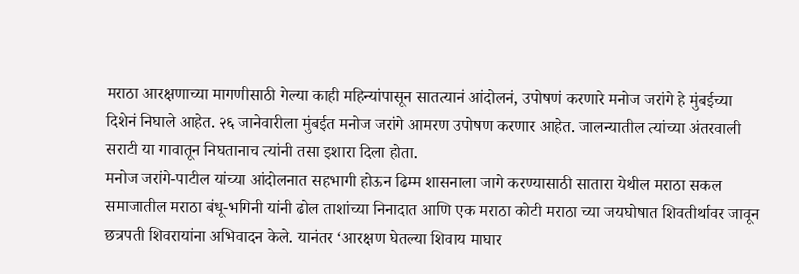मराठा आरक्षणाच्या मागणीसाठी गेल्या काही महिन्यांपासून सातत्यानं आंदोलनं, उपोषणं करणारे मनोज जरांगे हे मुंबईच्या दिशेनं निघाले आहेत. २६ जानेवारीला मुंबईत मनोज जरांगे आमरण उपोषण करणार आहेत. जालन्यातील त्यांच्या अंतरवाली सराटी या गावातून निघतानाच त्यांनी तसा इशारा दिला होता.
मनोज जरांगे-पाटील यांच्या आंदोलनात सहभागी होऊन ढिम्म शासनाला जागे करण्यासाठी सातारा येथील मराठा सकल समाजातील मराठा बंधू-भगिनी यांनी ढोल ताशांच्या निनादात आणि एक मराठा कोटी मराठा च्या जयघोषात शिवतीर्थावर जावून छत्रपती शिवरायांना अभिवादन केले. यानंतर ‘आरक्षण घेतल्या शिवाय माघार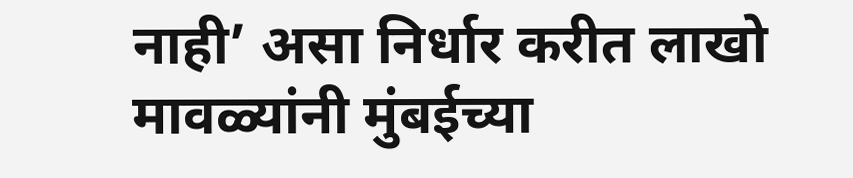नाही’ असा निर्धार करीत लाखो मावळ्यांनी मुंबईच्या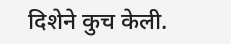दिशेने कुच केली.